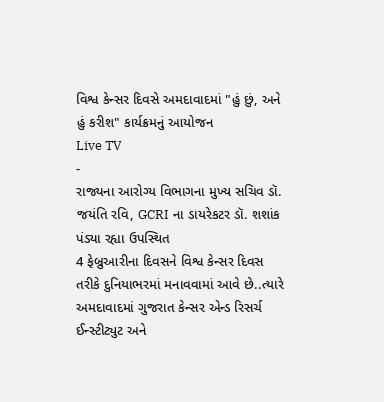વિશ્વ કેન્સર દિવસે અમદાવાદમાં "હું છું, અને હું કરીશ" કાર્યક્રમનું આયોજન
Live TV
-
રાજ્યના આરોગ્ય વિભાગના મુખ્ય સચિવ ડૉ. જયંતિ રવિ, GCRI ના ડાયરેકટર ડૉ. શશાંક પંડ્યા રહ્યા ઉપસ્થિત
4 ફેબ્રુઆરીના દિવસને વિશ્વ કેન્સર દિવસ તરીકે દુનિયાભરમાં મનાવવામાં આવે છે..ત્યારે અમદાવાદમાં ગુજરાત કેન્સર એન્ડ રિસર્ચ ઈન્સ્ટીટ્યુટ અને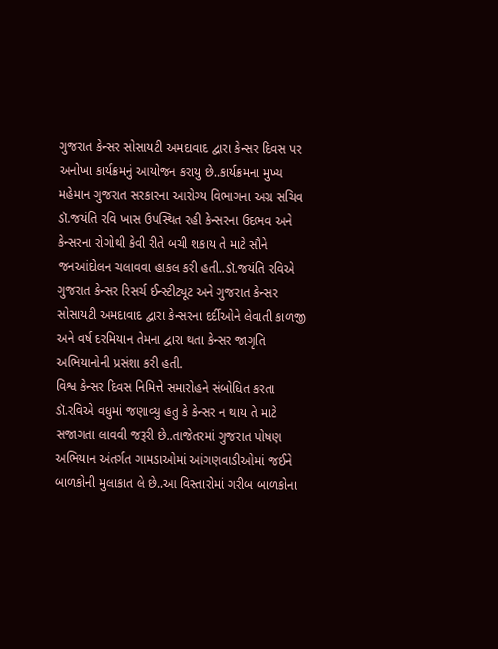ગુજરાત કેન્સર સોસાયટી અમદાવાદ દ્વારા કેન્સર દિવસ પર અનોખા કાર્યક્રમનું આયોજન કરાયુ છે..કાર્યક્રમના મુખ્ય મહેમાન ગુજરાત સરકારના આરોગ્ય વિભાગના અગ્ર સચિવ ડૉ.જયંતિ રવિ ખાસ ઉપસ્થિત રહી કેન્સરના ઉદભવ અને કેન્સરના રોગોથી કેવી રીતે બચી શકાય તે માટે સૌને જનઆંદોલન ચલાવવા હાકલ કરી હતી..ડૉ.જયંતિ રવિએ ગુજરાત કેન્સર રિસર્ચ ઈન્સ્ટીટ્યૂટ અને ગુજરાત કેન્સર સોસાયટી અમદાવાદ દ્વારા કેન્સરના દર્દીઓને લેવાતી કાળજી અને વર્ષ દરમિયાન તેમના દ્વારા થતા કેન્સર જાગૃતિ અભિયાનોની પ્રસંશા કરી હતી.
વિશ્વ કેન્સર દિવસ નિમિત્તે સમારોહને સંબોધિત કરતા ડૉ.રવિએ વધુમાં જણાવ્યુ હતુ કે કેન્સર ન થાય તે માટે સજાગતા લાવવી જરૂરી છે..તાજેતરમાં ગુજરાત પોષણ અભિયાન અંતર્ગત ગામડાઓમાં આંગણવાડીઓમાં જઈને બાળકોની મુલાકાત લે છે..આ વિસ્તારોમાં ગરીબ બાળકોના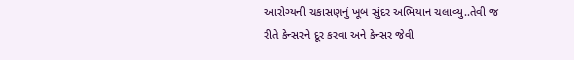આરોગ્યની ચકાસણનું ખૂબ સુંદર અભિયાન ચલાવ્યુ..તેવી જ રીતે કેન્સરને દૂર કરવા અને કેન્સર જેવી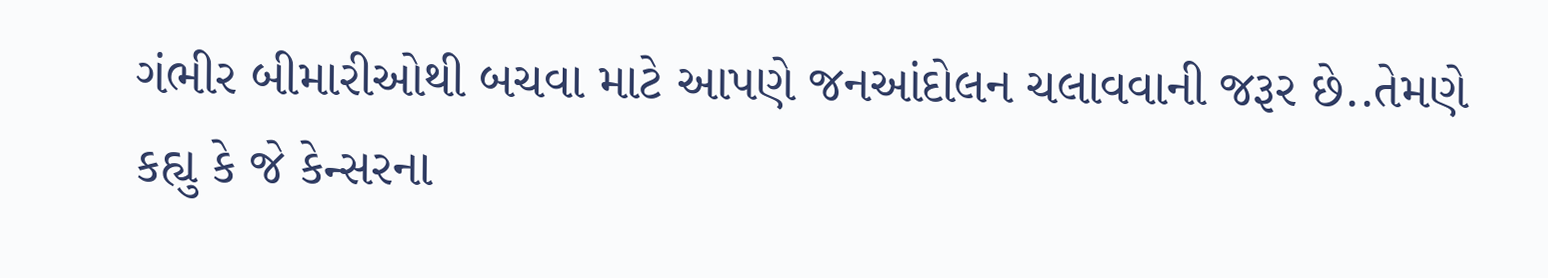ગંભીર બીમારીઓથી બચવા માટે આપણે જનઆંદોલન ચલાવવાની જરૂર છે..તેમણે કહ્યુ કે જે કેન્સરના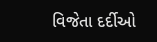વિજેતા દર્દીઓ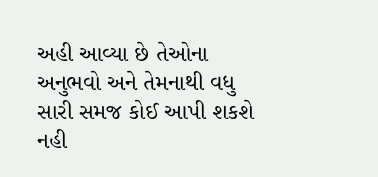અહી આવ્યા છે તેઓના અનુભવો અને તેમનાથી વધુ સારી સમજ કોઈ આપી શકશે નહી